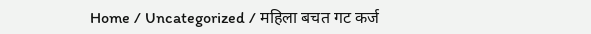Home / Uncategorized / महिला बचत गट कर्ज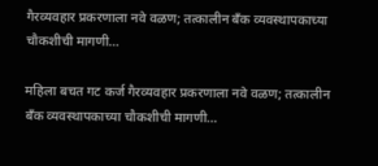गैरव्यवहार प्रकरणाला नवे वळण; तत्कालीन बँक व्यवस्थापकाच्या चौकशीची मागणी…

महिला बचत गट कर्ज गैरव्यवहार प्रकरणाला नवे वळण; तत्कालीन बँक व्यवस्थापकाच्या चौकशीची मागणी…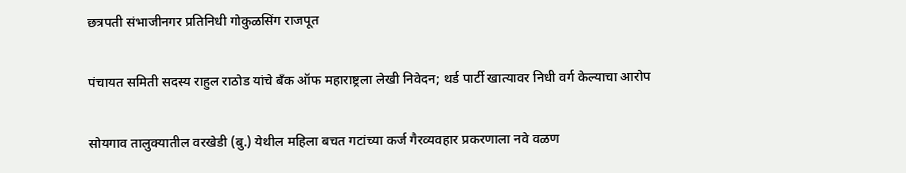छत्रपती संभाजीनगर प्रतिनिधी गोकुळसिंग राजपूत

पंचायत समिती सदस्य राहुल राठोड यांचे बँक ऑफ महाराष्ट्रला लेखी निवेदन; थर्ड पार्टी खात्यावर निधी वर्ग केल्याचा आरोप

सोयगाव तालुक्यातील वरखेडी (बु.) येथील महिला बचत गटांच्या कर्ज गैरव्यवहार प्रकरणाला नवे वळण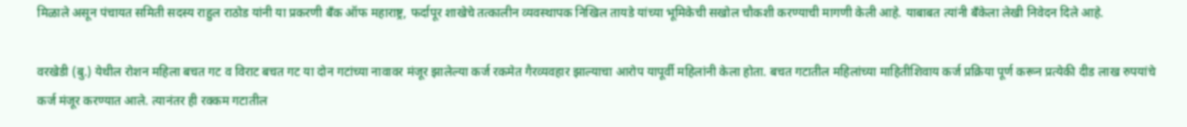मिळाले असून पंचायत समिती सदस्य राहुल राठोड यांनी या प्रकरणी बँक ऑफ महाराष्ट्र, फर्दापूर शाखेचे तत्कालीन व्यवस्थापक निखिल तायडे यांच्या भूमिकेची सखोल चौकशी करण्याची मागणी केली आहे. याबाबत त्यांनी बँकेला लेखी निवेदन दिले आहे.

वरखेडी (बु.) येथील रोशन महिला बचत गट व विराट बचत गट या दोन गटांच्या नावावर मंजूर झालेल्या कर्ज रकमेत गैरव्यवहार झाल्याचा आरोप यापूर्वी महिलांनी केला होता. बचत गटातील महिलांच्या माहितीशिवाय कर्ज प्रक्रिया पूर्ण करून प्रत्येकी दीड लाख रुपयांचे कर्ज मंजूर करण्यात आले. त्यानंतर ही रक्कम गटातील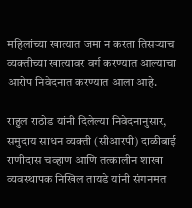महिलांच्या खात्यात जमा न करता तिसऱ्याच व्यक्तीच्या खात्यावर वर्ग करण्यात आल्याचा आरोप निवेदनात करण्यात आला आहे.

राहुल राठोड यांनी दिलेल्या निवेदनानुसार, समुदाय साधन व्यक्ती (सीआरपी) दाळीबाई राणीदास चव्हाण आणि तत्कालीन शाखा व्यवस्थापक निखिल तायडे यांनी संगनमत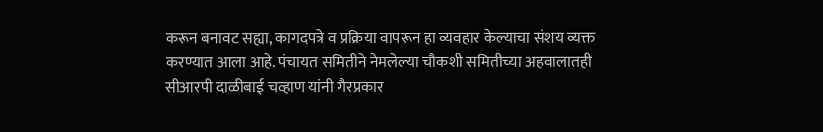करून बनावट सह्या, कागदपत्रे व प्रक्रिया वापरून हा व्यवहार केल्याचा संशय व्यक्त करण्यात आला आहे. पंचायत समितीने नेमलेल्या चौकशी समितीच्या अहवालातही सीआरपी दाळीबाई चव्हाण यांनी गैरप्रकार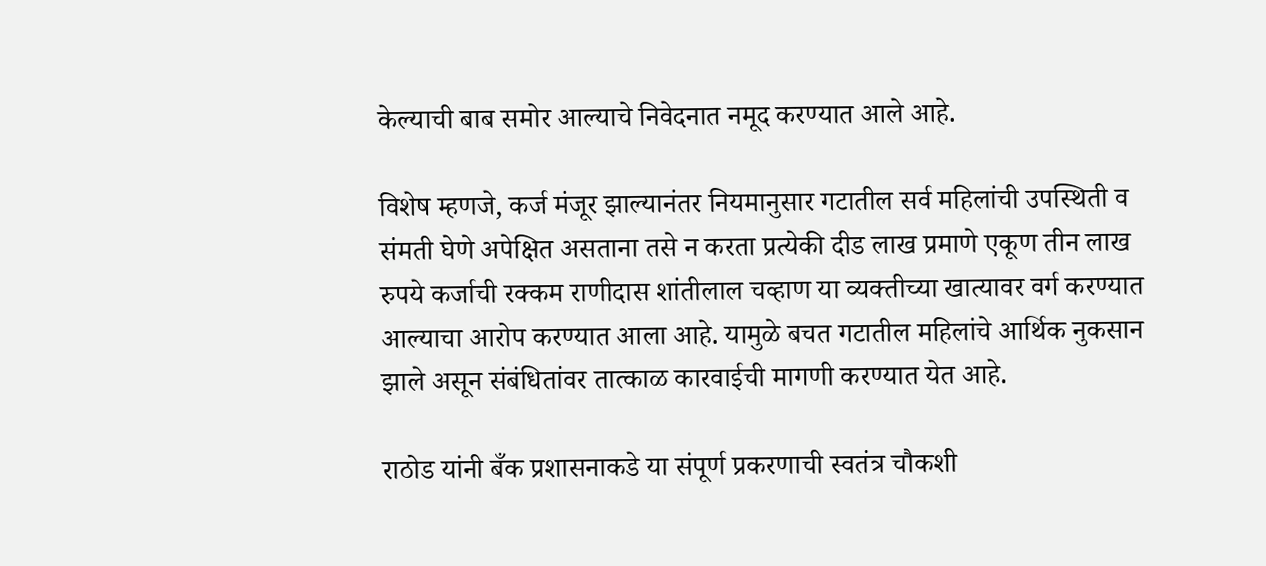केल्याची बाब समोर आल्याचे निवेदनात नमूद करण्यात आले आहे.

विशेष म्हणजे, कर्ज मंजूर झाल्यानंतर नियमानुसार गटातील सर्व महिलांची उपस्थिती व संमती घेणे अपेक्षित असताना तसे न करता प्रत्येकी दीड लाख प्रमाणे एकूण तीन लाख रुपये कर्जाची रक्कम राणीदास शांतीलाल चव्हाण या व्यक्तीच्या खात्यावर वर्ग करण्यात आल्याचा आरोप करण्यात आला आहे. यामुळे बचत गटातील महिलांचे आर्थिक नुकसान झाले असून संबंधितांवर तात्काळ कारवाईची मागणी करण्यात येत आहे.

राठोड यांनी बँक प्रशासनाकडे या संपूर्ण प्रकरणाची स्वतंत्र चौकशी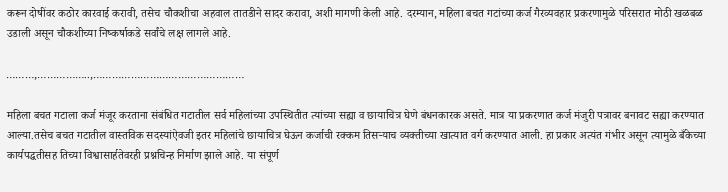करून दोषींवर कठोर कारवाई करावी, तसेच चौकशीचा अहवाल तातडीने सादर करावा, अशी मागणी केली आहे. दरम्यान, महिला बचत गटांच्या कर्ज गैरव्यवहार प्रकरणामुळे परिसरात मोठी खळबळ उडाली असून चौकशीच्या निष्कर्षाकडे सर्वांचे लक्ष लागले आहे.

………,……………..,…………………………………………

महिला बचत गटाला कर्ज मंजूर करताना संबंधित गटातील सर्व महिलांच्या उपस्थितीत त्यांच्या सह्या व छायाचित्र घेणे बंधनकारक असते. मात्र या प्रकरणात कर्ज मंजुरी पत्रावर बनावट सह्या करण्यात आल्या.तसेच बचत गटातील वास्तविक सदस्यांऐवजी इतर महिलांचे छायाचित्र घेऊन कर्जाची रक्कम तिसऱ्याच व्यक्तीच्या खात्यात वर्ग करण्यात आली. हा प्रकार अत्यंत गंभीर असून त्यामुळे बँकेच्या कार्यपद्धतीसह तिच्या विश्वासार्हतेवरही प्रश्नचिन्ह निर्माण झाले आहे. या संपूर्ण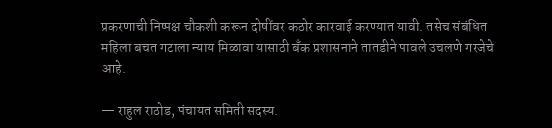प्रकरणाची निष्पक्ष चौकशी करून दोषींवर कठोर कारवाई करण्यात यावी. तसेच संबंधित महिला बचत गटाला न्याय मिळावा यासाठी बँक प्रशासनाने तातडीने पावले उचलणे गरजेचे आहे.

— राहुल राठोड, पंचायत समिती सदस्य.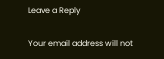Leave a Reply

Your email address will not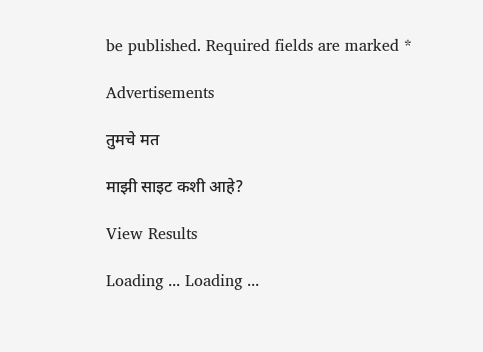be published. Required fields are marked *

Advertisements

तुमचे मत

माझी साइट कशी आहे?

View Results

Loading ... Loading ...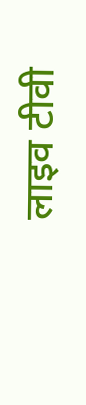लाइव टीवी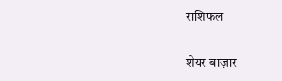राशिफल

शेयर बाज़ार